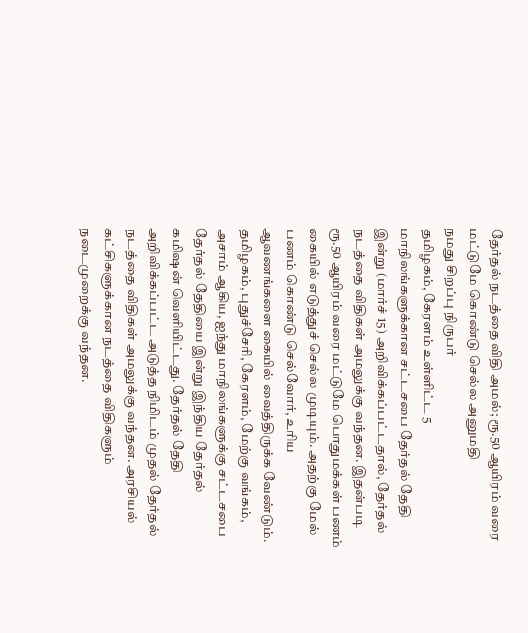தேர்தல் நடத்தை விதி அமல்; ரூ.50 ஆயிரம் வரை மட்டுமே கொண்டு செல்ல அனுமதி
நமது சிறப்பு நிருபர்
தமிழகம், கேரளம் உள்ளிட்ட 5 மாநிலங்களுக்கான சட்டசபை தேர்தல் தேதி இன்று (மார்ச் 15) அறிவிக்கப்பட்டதால், தேர்தல் நடத்தை விதிகள் அமலுக்கு வந்தன. இதன்படி ரூ.50 ஆயிரம் வரை மட்டுமே பொதுமக்கள் பணம் கையில் எடுத்துச் செல்ல முடியும். அதற்கு மேல் பணம் கொண்டு செல்வோர், உரிய ஆவணங்களை கையில் வைத்திருக்க வேண்டும்.
தமிழகம், புதுச்சேரி, கேரளம், மேற்கு வங்கம், அசாம் ஆகிய, ஐந்து மாநிலங்களுக்கு சட்டசபை தேர்தல் தேதியை இன்று இந்திய தேர்தல் கமிஷன் வெளியிட்டது. தேர்தல் தேதி அறிவிக்கப்பட்ட அடுத்த நிமிடம் முதல் தேர்தல் நடத்தை விதிகள் அமலுக்கு வந்தன. அரசியல் கட்சிகளுக்கான நடத்தை விதிகளும் நடைமுறைக்கு வந்தன.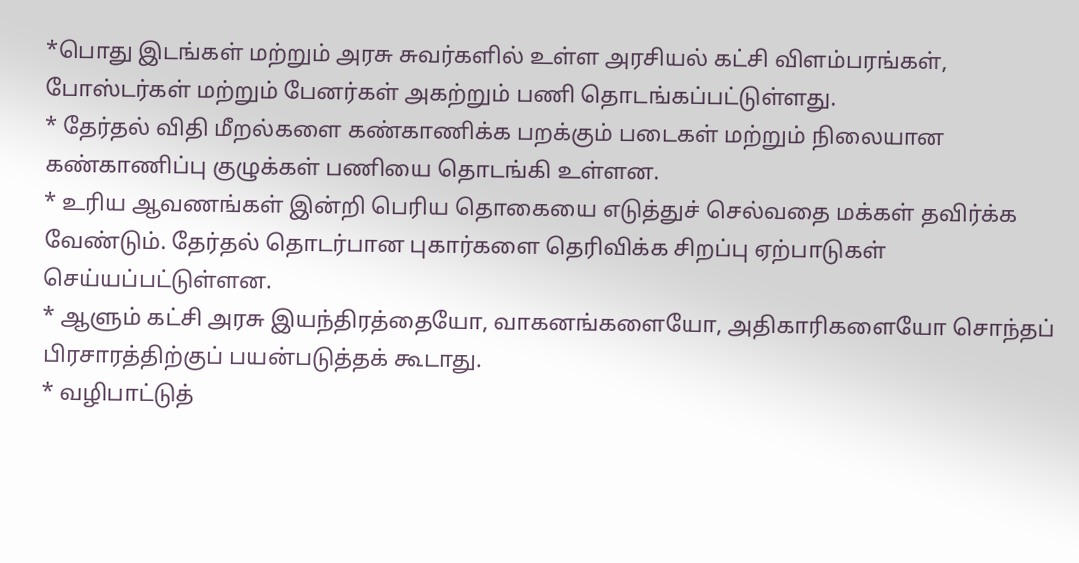*பொது இடங்கள் மற்றும் அரசு சுவர்களில் உள்ள அரசியல் கட்சி விளம்பரங்கள், போஸ்டர்கள் மற்றும் பேனர்கள் அகற்றும் பணி தொடங்கப்பட்டுள்ளது.
* தேர்தல் விதி மீறல்களை கண்காணிக்க பறக்கும் படைகள் மற்றும் நிலையான கண்காணிப்பு குழுக்கள் பணியை தொடங்கி உள்ளன.
* உரிய ஆவணங்கள் இன்றி பெரிய தொகையை எடுத்துச் செல்வதை மக்கள் தவிர்க்க வேண்டும். தேர்தல் தொடர்பான புகார்களை தெரிவிக்க சிறப்பு ஏற்பாடுகள் செய்யப்பட்டுள்ளன.
* ஆளும் கட்சி அரசு இயந்திரத்தையோ, வாகனங்களையோ, அதிகாரிகளையோ சொந்தப் பிரசாரத்திற்குப் பயன்படுத்தக் கூடாது.
* வழிபாட்டுத்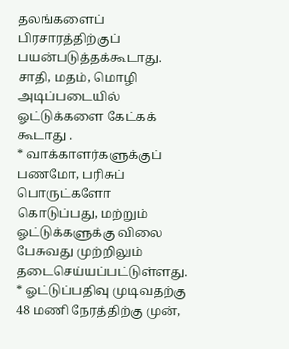தலங்களைப் பிரசாரத்திற்குப் பயன்படுத்தக்கூடாது. சாதி, மதம், மொழி அடிப்படையில் ஓட்டுக்களை கேட்கக் கூடாது .
* வாக்காளர்களுக்குப் பணமோ, பரிசுப் பொருட்களோ கொடுப்பது, மற்றும் ஓட்டுக்களுக்கு விலை பேசுவது முற்றிலும் தடைசெய்யப்பட்டுள்ளது.
* ஓட்டுப்பதிவு முடிவதற்கு 48 மணி நேரத்திற்கு முன்,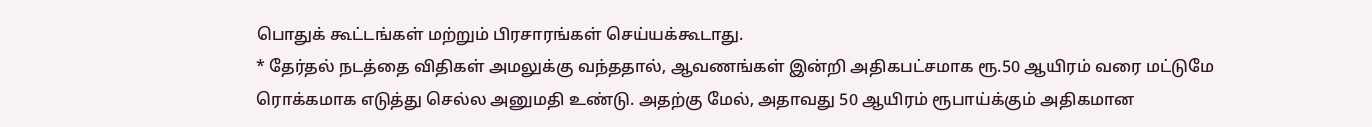பொதுக் கூட்டங்கள் மற்றும் பிரசாரங்கள் செய்யக்கூடாது.
* தேர்தல் நடத்தை விதிகள் அமலுக்கு வந்ததால், ஆவணங்கள் இன்றி அதிகபட்சமாக ரூ.50 ஆயிரம் வரை மட்டுமே ரொக்கமாக எடுத்து செல்ல அனுமதி உண்டு. அதற்கு மேல், அதாவது 50 ஆயிரம் ரூபாய்க்கும் அதிகமான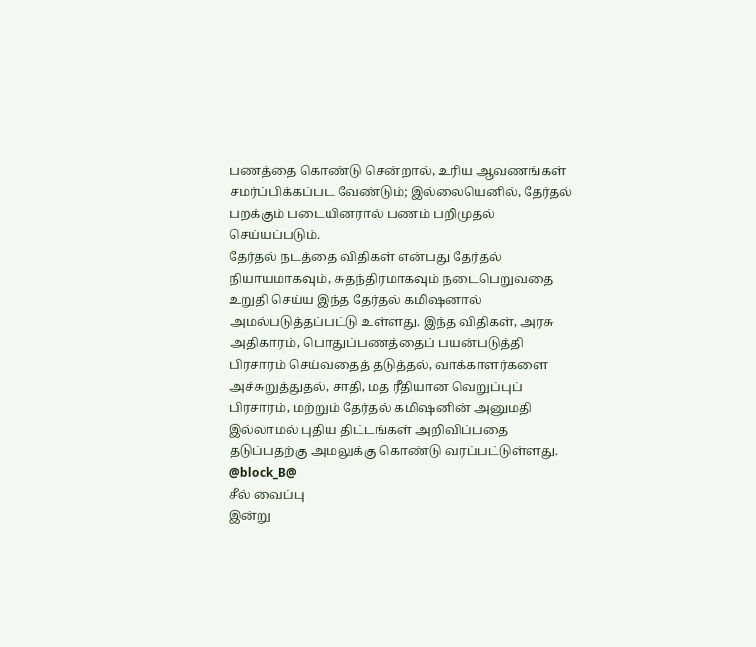பணத்தை கொண்டு சென்றால், உரிய ஆவணங்கள் சமர்ப்பிக்கப்பட வேண்டும்; இல்லையெனில், தேர்தல் பறக்கும் படையினரால் பணம் பறிமுதல் செய்யப்படும்.
தேர்தல் நடத்தை விதிகள் என்பது தேர்தல் நியாயமாகவும், சுதந்திரமாகவும் நடைபெறுவதை உறுதி செய்ய இந்த தேர்தல் கமிஷனால் அமல்படுத்தப்பட்டு உள்ளது. இந்த விதிகள், அரசு அதிகாரம், பொதுப்பணத்தைப் பயன்படுத்தி பிரசாரம் செய்வதைத் தடுத்தல், வாக்காளர்களை அச்சுறுத்துதல், சாதி, மத ரீதியான வெறுப்புப் பிரசாரம், மற்றும் தேர்தல் கமிஷனின் அனுமதி இல்லாமல் புதிய திட்டங்கள் அறிவிப்பதை தடுப்பதற்கு அமலுக்கு கொண்டு வரப்பட்டுள்ளது.
@block_B@
சீல் வைப்பு
இன்று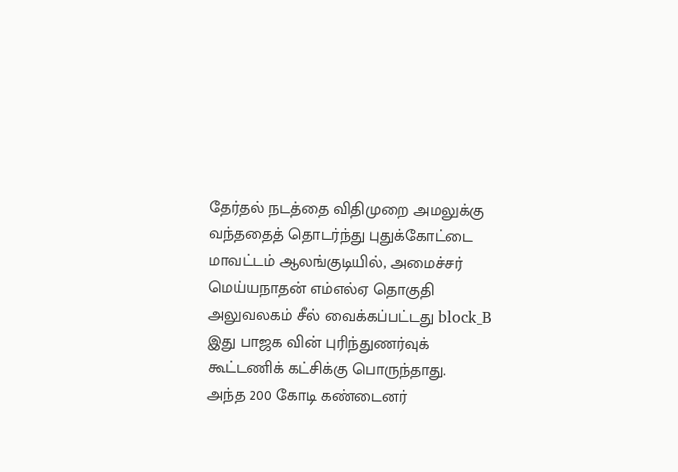தேர்தல் நடத்தை விதிமுறை அமலுக்கு வந்ததைத் தொடர்ந்து புதுக்கோட்டை மாவட்டம் ஆலங்குடியில், அமைச்சர் மெய்யநாதன் எம்எல்ஏ தொகுதி அலுவலகம் சீல் வைக்கப்பட்டது block_B
இது பாஜக வின் புரிந்துணர்வுக் கூட்டணிக் கட்சிக்கு பொருந்தாது.
அந்த 200 கோடி கண்டைனர்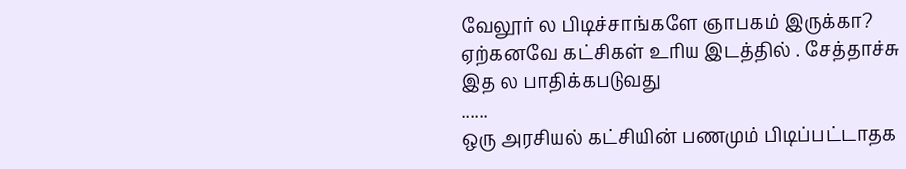வேலூர் ல பிடிச்சாங்களே ஞாபகம் இருக்கா?
ஏற்கனவே கட்சிகள் உரிய இடத்தில் . சேத்தாச்சு
இத ல பாதிக்கபடுவது
......
ஒரு அரசியல் கட்சியின் பணமும் பிடிப்பட்டாதக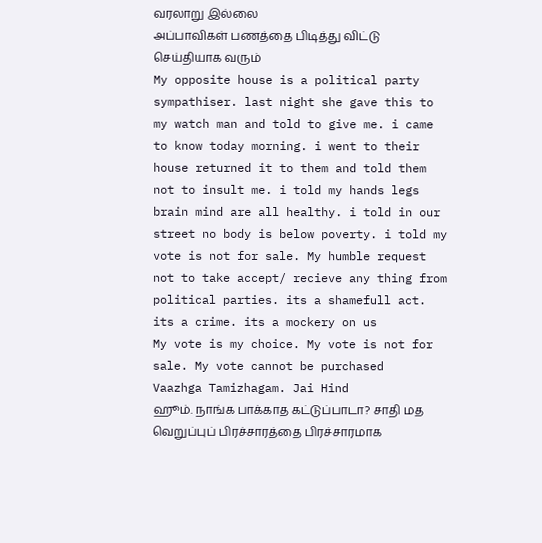வரலாறு இல்லை
அப்பாவிகள் பணத்தை பிடித்து விட்டு செய்தியாக வரும்
My opposite house is a political party sympathiser. last night she gave this to my watch man and told to give me. i came to know today morning. i went to their house returned it to them and told them not to insult me. i told my hands legs brain mind are all healthy. i told in our street no body is below poverty. i told my vote is not for sale. My humble request not to take accept/ recieve any thing from political parties. its a shamefull act. its a crime. its a mockery on us
My vote is my choice. My vote is not for sale. My vote cannot be purchased
Vaazhga Tamizhagam. Jai Hind
ஹூம். நாங்க பாக்காத கட்டுப்பாடா? சாதி மத வெறுப்புப் பிரச்சாரத்தை பிரச்சாரமாக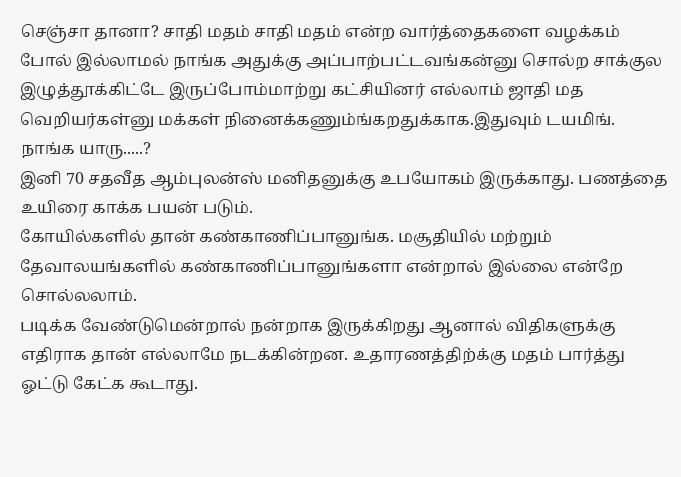செஞ்சா தானா? சாதி மதம் சாதி மதம் என்ற வார்த்தைகளை வழக்கம் போல் இல்லாமல் நாங்க அதுக்கு அப்பாற்பட்டவங்கன்னு சொல்ற சாக்குல இழுத்தூக்கிட்டே இருப்போம்மாற்று கட்சியினர் எல்லாம் ஜாதி மத வெறியர்கள்னு மக்கள் நினைக்கணும்ங்கறதுக்காக.இதுவும் டயமிங். நாங்க யாரு.....?
இனி 70 சதவீத ஆம்புலன்ஸ் மனிதனுக்கு உபயோகம் இருக்காது. பணத்தை உயிரை காக்க பயன் படும்.
கோயில்களில் தான் கண்காணிப்பானுங்க. மசூதியில் மற்றும் தேவாலயங்களில் கண்காணிப்பானுங்களா என்றால் இல்லை என்றே சொல்லலாம்.
படிக்க வேண்டுமென்றால் நன்றாக இருக்கிறது ஆனால் விதிகளுக்கு எதிராக தான் எல்லாமே நடக்கின்றன. உதாரணத்திற்க்கு மதம் பார்த்து ஓட்டு கேட்க கூடாது.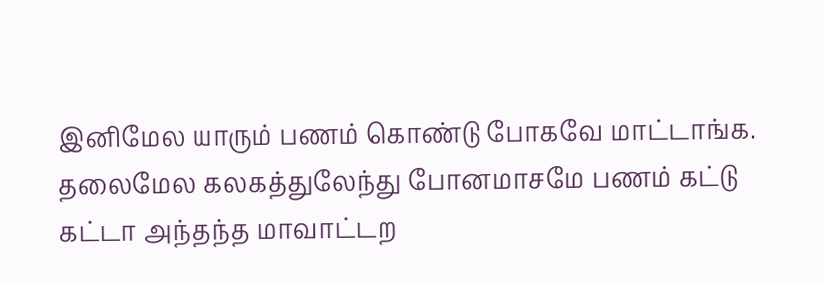இனிமேல யாரும் பணம் கொண்டு போகவே மாட்டாங்க. தலைமேல கலகத்துலேந்து போனமாசமே பணம் கட்டு கட்டா அந்தந்த மாவாட்டற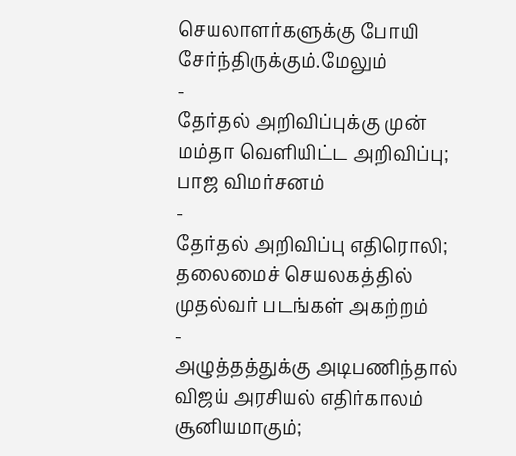செயலாளர்களுக்கு போயி சேர்ந்திருக்கும்.மேலும்
-
தேர்தல் அறிவிப்புக்கு முன் மம்தா வெளியிட்ட அறிவிப்பு; பாஜ விமர்சனம்
-
தேர்தல் அறிவிப்பு எதிரொலி; தலைமைச் செயலகத்தில் முதல்வர் படங்கள் அகற்றம்
-
அழுத்தத்துக்கு அடிபணிந்தால் விஜய் அரசியல் எதிர்காலம் சூனியமாகும்;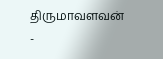திருமாவளவன்
-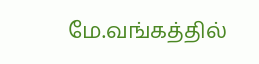மே.வங்கத்தில்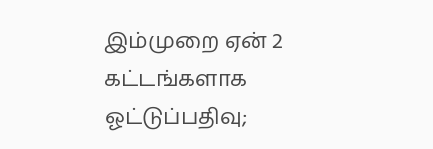இம்முறை ஏன் 2 கட்டங்களாக ஓட்டுப்பதிவு;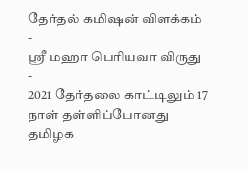தேர்தல் கமிஷன் விளக்கம்
-
ஸ்ரீ மஹா பெரியவா விருது
-
2021 தேர்தலை காட்டிலும் 17 நாள் தள்ளிப்போனது தமிழக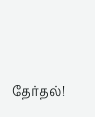தேர்தல்!